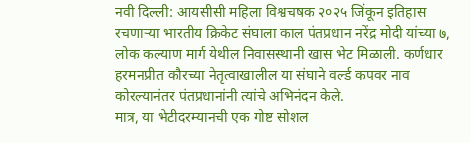नवी दिल्ली: आयसीसी महिला विश्वचषक २०२५ जिंकून इतिहास रचणाऱ्या भारतीय क्रिकेट संघाला काल पंतप्रधान नरेंद्र मोदी यांच्या ७, लोक कल्याण मार्ग येथील निवासस्थानी खास भेट मिळाली. कर्णधार हरमनप्रीत कौरच्या नेतृत्वाखालील या संघाने वर्ल्ड कपवर नाव कोरल्यानंतर पंतप्रधानांनी त्यांचे अभिनंदन केले.
मात्र, या भेटीदरम्यानची एक गोष्ट सोशल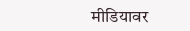मीडियावर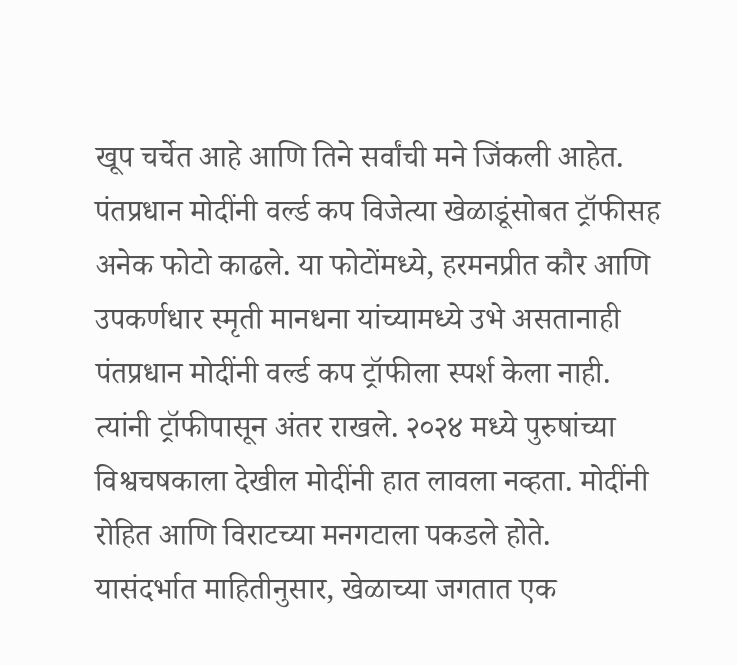खूप चर्चेत आहे आणि तिने सर्वांची मने जिंकली आहेत.
पंतप्रधान मोदींनी वर्ल्ड कप विजेत्या खेळाडूंसोबत ट्रॉफीसह अनेक फोटो काढले. या फोटोंमध्ये, हरमनप्रीत कौर आणि उपकर्णधार स्मृती मानधना यांच्यामध्ये उभे असतानाही पंतप्रधान मोदींनी वर्ल्ड कप ट्रॉफीला स्पर्श केला नाही. त्यांनी ट्रॉफीपासून अंतर राखले. २०२४ मध्ये पुरुषांच्या विश्वचषकाला देखील मोदींनी हात लावला नव्हता. मोदींनी रोहित आणि विराटच्या मनगटाला पकडले होते.
यासंदर्भात माहितीनुसार, खेळाच्या जगतात एक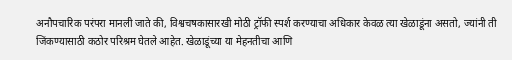अनौपचारिक परंपरा मानली जाते की, विश्वचषकासारखी मोठी ट्रॉफी स्पर्श करण्याचा अधिकार केवळ त्या खेळाडूंना असतो, ज्यांनी ती जिंकण्यासाठी कठोर परिश्रम घेतले आहेत. खेळाडूंच्या या मेहनतीचा आणि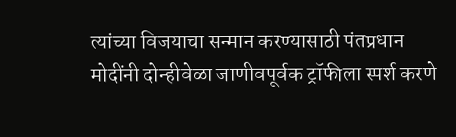त्यांच्या विजयाचा सन्मान करण्यासाठी पंतप्रधान मोदींनी दोन्हीवेळा जाणीवपूर्वक ट्रॉफीला स्पर्श करणे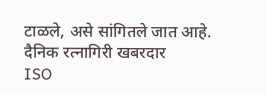टाळले, असे सांगितले जात आहे.
दैनिक रत्नागिरी खबरदार
ISO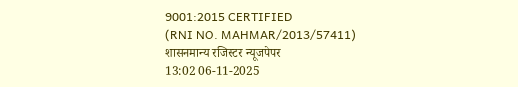9001:2015 CERTIFIED
(RNI NO. MAHMAR/2013/57411)
शासनमान्य रजिस्टर न्यूजपेपर
13:02 06-11-2025